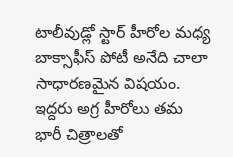టాలీవుడ్లో స్టార్ హీరోల మధ్య బాక్సాఫీస్ పోటీ అనేది చాలా సాధారణమైన విషయం. ఇద్దరు అగ్ర హీరోలు తమ భారీ చిత్రాలతో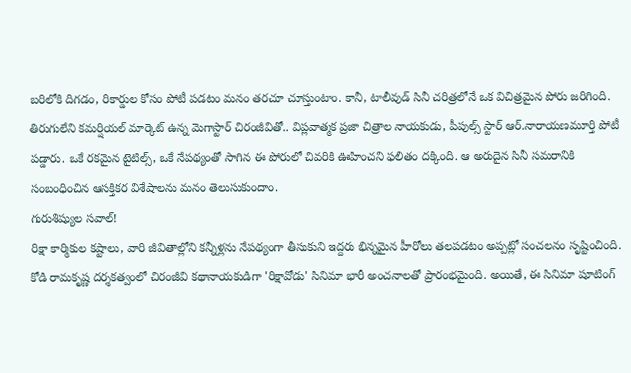బరిలోకి దిగడం, రికార్డుల కోసం పోటీ పడటం మనం తరచూ చూస్తుంటాం. కానీ, టాలీవుడ్ సినీ చరిత్రలోనే ఒక విచిత్రమైన పోరు జరిగింది. తిరుగులేని కమర్షియల్ మార్కెట్ ఉన్న మెగాస్టార్ చిరంజీవితో.. విప్లవాత్మక ప్రజా చిత్రాల నాయకుడు, పీపుల్స్ స్టార్ ఆర్.నారాయణమూర్తి పోటీ పడ్డారు. ఒకే రకమైన టైటిల్స్, ఒకే నేపథ్యంతో సాగిన ఈ పోరులో చివరికి ఊహించని ఫలితం దక్కింది. ఆ అరుదైన సినీ సమరానికి సంబంధించిన ఆసక్తికర విశేషాలను మనం తెలుసుకుందాం.
గురుశిష్యుల సవాల్!
రిక్షా కార్మికుల కష్టాలు, వారి జీవితాల్లోని కన్నీళ్లను నేపథ్యంగా తీసుకుని ఇద్దరు భిన్నమైన హీరోలు తలపడటం అప్పట్లో సంచలనం సృష్టించింది. కోడి రామకృష్ణ దర్శకత్వంలో చిరంజీవి కథానాయకుడిగా 'రిక్షావోడు' సినిమా భారీ అంచనాలతో ప్రారంభమైంది. అయితే, ఈ సినిమా షూటింగ్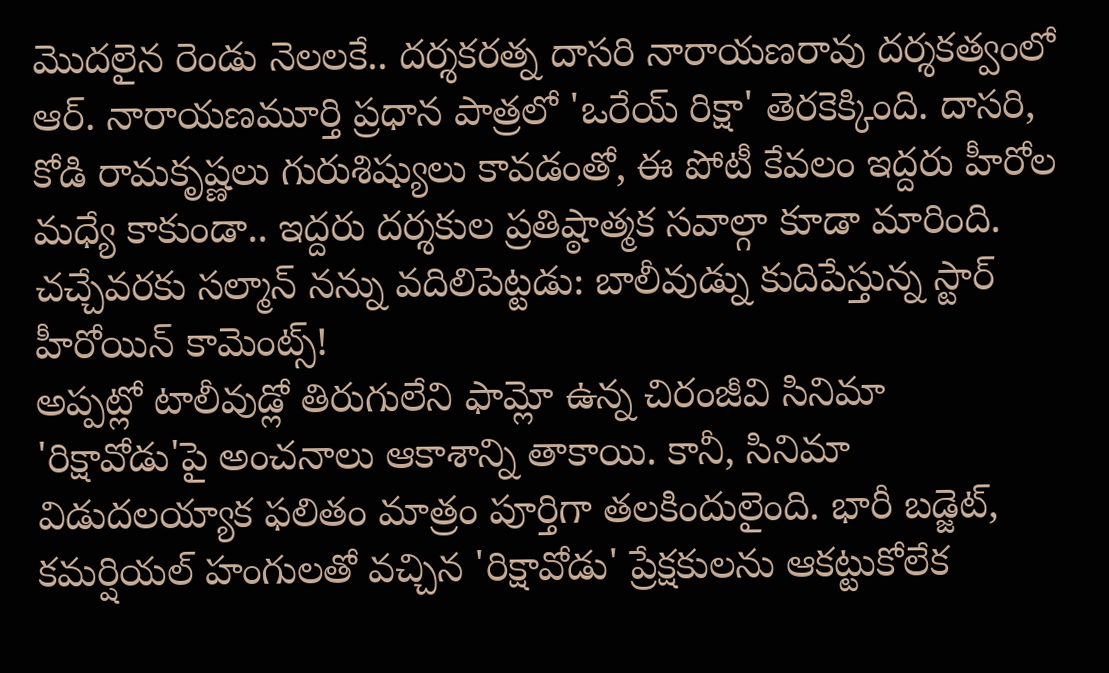మొదలైన రెండు నెలలకే.. దర్శకరత్న దాసరి నారాయణరావు దర్శకత్వంలో ఆర్. నారాయణమూర్తి ప్రధాన పాత్రలో 'ఒరేయ్ రిక్షా' తెరకెక్కింది. దాసరి, కోడి రామకృష్ణలు గురుశిష్యులు కావడంతో, ఈ పోటీ కేవలం ఇద్దరు హీరోల మధ్యే కాకుండా.. ఇద్దరు దర్శకుల ప్రతిష్ఠాత్మక సవాల్గా కూడా మారింది.
చచ్చేవరకు సల్మాన్ నన్ను వదిలిపెట్టడు: బాలీవుడ్ను కుదిపేస్తున్న స్టార్ హీరోయిన్ కామెంట్స్!
అప్పట్లో టాలీవుడ్లో తిరుగులేని ఫామ్లో ఉన్న చిరంజీవి సినిమా 'రిక్షావోడు'పై అంచనాలు ఆకాశాన్ని తాకాయి. కానీ, సినిమా విడుదలయ్యాక ఫలితం మాత్రం పూర్తిగా తలకిందులైంది. భారీ బడ్జెట్, కమర్షియల్ హంగులతో వచ్చిన 'రిక్షావోడు' ప్రేక్షకులను ఆకట్టుకోలేక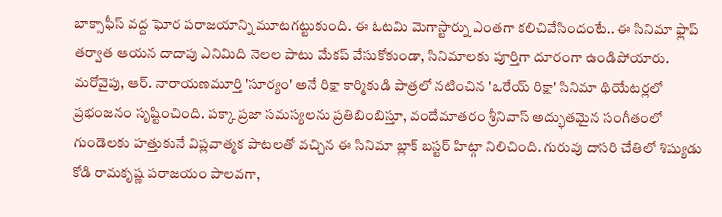బాక్సాఫీస్ వద్ద ఘోర పరాజయాన్ని మూటగట్టుకుంది. ఈ ఓటమి మెగాస్టార్ను ఎంతగా కలిచివేసిందంటే.. ఈ సినిమా ఫ్లాప్ తర్వాత ఆయన దాదాపు ఎనిమిది నెలల పాటు మేకప్ వేసుకోకుండా, సినిమాలకు పూర్తిగా దూరంగా ఉండిపోయారు. మరోవైపు, ఆర్. నారాయణమూర్తి 'సూర్యం' అనే రిక్షా కార్మికుడి పాత్రలో నటించిన 'ఒరేయ్ రిక్షా' సినిమా థియేటర్లలో ప్రభంజనం సృష్టించింది. పక్కా ప్రజా సమస్యలను ప్రతిబింబిస్తూ, వందేమాతరం శ్రీనివాస్ అద్భుతమైన సంగీతంలో గుండెలకు హత్తుకునే విప్లవాత్మక పాటలతో వచ్చిన ఈ సినిమా బ్లాక్ బస్టర్ హిట్గా నిలిచింది. గురువు దాసరి చేతిలో శిష్యుడు కోడి రామకృష్ణ పరాజయం పాలవగా,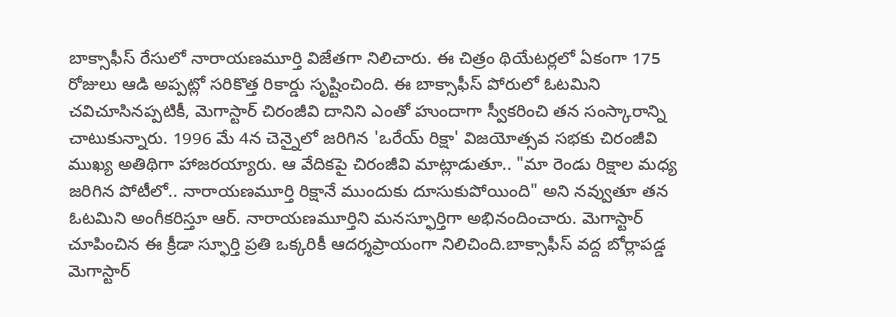బాక్సాఫీస్ రేసులో నారాయణమూర్తి విజేతగా నిలిచారు. ఈ చిత్రం థియేటర్లలో ఏకంగా 175 రోజులు ఆడి అప్పట్లో సరికొత్త రికార్డు సృష్టించింది. ఈ బాక్సాఫీస్ పోరులో ఓటమిని చవిచూసినప్పటికీ, మెగాస్టార్ చిరంజీవి దానిని ఎంతో హుందాగా స్వీకరించి తన సంస్కారాన్ని చాటుకున్నారు. 1996 మే 4న చెన్నైలో జరిగిన 'ఒరేయ్ రిక్షా' విజయోత్సవ సభకు చిరంజీవి ముఖ్య అతిథిగా హాజరయ్యారు. ఆ వేదికపై చిరంజీవి మాట్లాడుతూ.. "మా రెండు రిక్షాల మధ్య జరిగిన పోటీలో.. నారాయణమూర్తి రిక్షానే ముందుకు దూసుకుపోయింది" అని నవ్వుతూ తన ఓటమిని అంగీకరిస్తూ ఆర్. నారాయణమూర్తిని మనస్ఫూర్తిగా అభినందించారు. మెగాస్టార్ చూపించిన ఈ క్రీడా స్ఫూర్తి ప్రతి ఒక్కరికీ ఆదర్శప్రాయంగా నిలిచింది.బాక్సాఫీస్ వద్ద బోర్లాపడ్డ మెగాస్టార్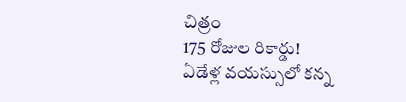చిత్రం
175 రోజుల రికార్డు!
ఏడేళ్ల వయస్సులో కన్న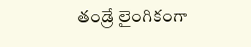తండ్రే లైంగికంగా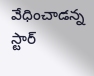వేధించాడన్న స్టార్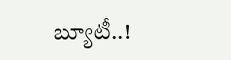బ్యూటీ..!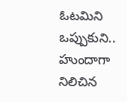ఓటమిని ఒప్పుకుని.. హుందాగా నిలిచిన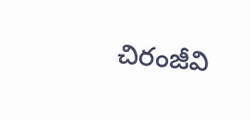చిరంజీవి